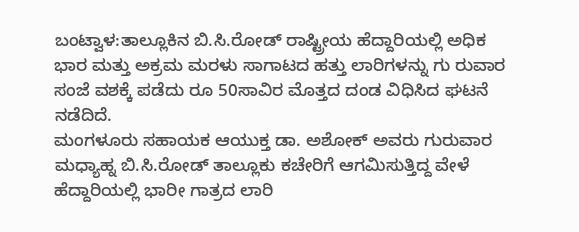ಬಂಟ್ವಾಳ:ತಾಲ್ಲೂಕಿನ ಬಿ.ಸಿ.ರೋಡ್ ರಾಷ್ಟ್ರೀಯ ಹೆದ್ದಾರಿಯಲ್ಲಿ ಅಧಿಕ ಭಾರ ಮತ್ತು ಅಕ್ರಮ ಮರಳು ಸಾಗಾಟದ ಹತ್ತು ಲಾರಿಗಳನ್ನು ಗು ರುವಾರ ಸಂಜೆ ವಶಕ್ಕೆ ಪಡೆದು ರೂ 50ಸಾವಿರ ಮೊತ್ತದ ದಂಡ ವಿಧಿಸಿದ ಘಟನೆ ನಡೆದಿದೆ.
ಮಂಗಳೂರು ಸಹಾಯಕ ಆಯುಕ್ತ ಡಾ. ಅಶೋಕ್ ಅವರು ಗುರುವಾರ ಮಧ್ಯಾಹ್ನ ಬಿ.ಸಿ.ರೋಡ್ ತಾಲ್ಲೂಕು ಕಚೇರಿಗೆ ಆಗಮಿಸುತ್ತಿದ್ದ ವೇಳೆ ಹೆದ್ದಾರಿಯಲ್ಲಿ ಭಾರೀ ಗಾತ್ರದ ಲಾರಿ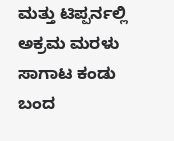ಮತ್ತು ಟಿಪ್ಪರ್ನಲ್ಲಿ ಅಕ್ರಮ ಮರಳು ಸಾಗಾಟ ಕಂಡು ಬಂದ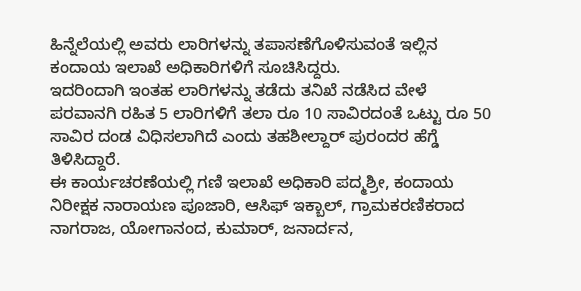ಹಿನ್ನೆಲೆಯಲ್ಲಿ ಅವರು ಲಾರಿಗಳನ್ನು ತಪಾಸಣೆಗೊಳಿಸುವಂತೆ ಇಲ್ಲಿನ ಕಂದಾಯ ಇಲಾಖೆ ಅಧಿಕಾರಿಗಳಿಗೆ ಸೂಚಿಸಿದ್ದರು.
ಇದರಿಂದಾಗಿ ಇಂತಹ ಲಾರಿಗಳನ್ನು ತಡೆದು ತನಿಖೆ ನಡೆಸಿದ ವೇಳೆ ಪರವಾನಗಿ ರಹಿತ 5 ಲಾರಿಗಳಿಗೆ ತಲಾ ರೂ 10 ಸಾವಿರದಂತೆ ಒಟ್ಟು ರೂ 50 ಸಾವಿರ ದಂಡ ವಿಧಿಸಲಾಗಿದೆ ಎಂದು ತಹಶೀಲ್ದಾರ್ ಪುರಂದರ ಹೆಗ್ಡೆ ತಿಳಿಸಿದ್ದಾರೆ.
ಈ ಕಾರ್ಯಚರಣೆಯಲ್ಲಿ ಗಣಿ ಇಲಾಖೆ ಅಧಿಕಾರಿ ಪದ್ಮಶ್ರೀ, ಕಂದಾಯ ನಿರೀಕ್ಷಕ ನಾರಾಯಣ ಪೂಜಾರಿ, ಆಸಿಫ್ ಇಕ್ಬಾಲ್, ಗ್ರಾಮಕರಣಿಕರಾದ ನಾಗರಾಜ, ಯೋಗಾನಂದ, ಕುಮಾರ್, ಜನಾರ್ದನ,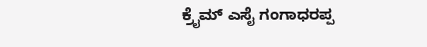ಕ್ರೈಮ್ ಎಸೈ ಗಂಗಾಧರಪ್ಪ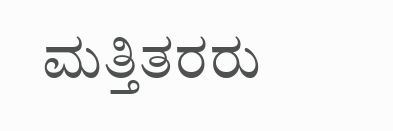ಮತ್ತಿತರರು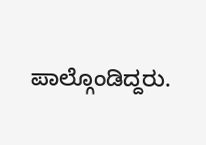ಪಾಲ್ಗೊಂಡಿದ್ದರು.